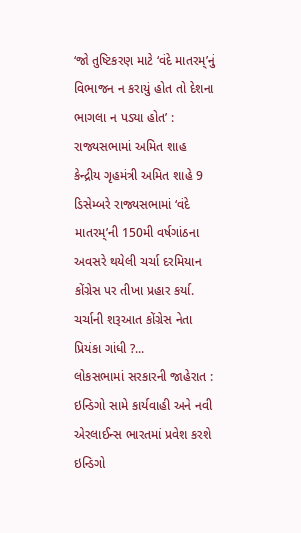‘જો તુષ્ટિકરણ માટે ‘વંદે માતરમ્’નું વિભાજન ન કરાયું હોત તો દેશના ભાગલા ન પડ્યા હોત’ : રાજ્યસભામાં અમિત શાહ
કેન્દ્રીય ગૃહમંત્રી અમિત શાહે 9 ડિસેમ્બરે રાજ્યસભામાં ‘વંદે માતરમ્’ની 150મી વર્ષગાંઠના અવસરે થયેલી ચર્ચા દરમિયાન કોંગ્રેસ પર તીખા પ્રહાર કર્યા. ચર્ચાની શરૂઆત કોંગ્રેસ નેતા પ્રિયંકા ગાંધી ?...
લોકસભામાં સરકારની જાહેરાત : ઇન્ડિગો સામે કાર્યવાહી અને નવી એરલાઈન્સ ભારતમાં પ્રવેશ કરશે
ઇન્ડિગો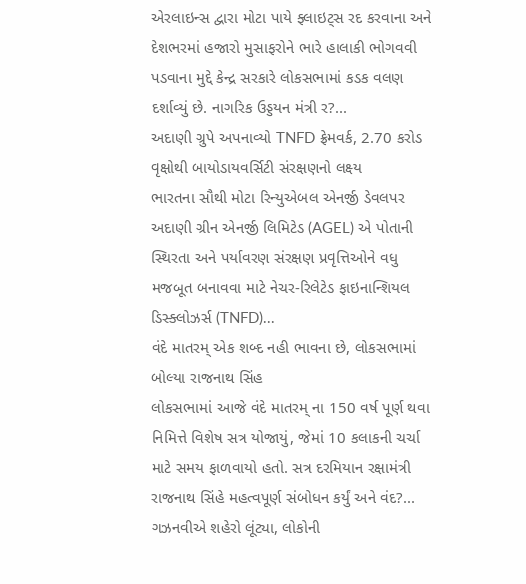એરલાઇન્સ દ્વારા મોટા પાયે ફ્લાઇટ્સ રદ કરવાના અને દેશભરમાં હજારો મુસાફરોને ભારે હાલાકી ભોગવવી પડવાના મુદ્દે કેન્દ્ર સરકારે લોકસભામાં કડક વલણ દર્શાવ્યું છે. નાગરિક ઉડ્ડયન મંત્રી ર?...
અદાણી ગ્રુપે અપનાવ્યો TNFD ફ્રેમવર્ક, 2.70 કરોડ વૃક્ષોથી બાયોડાયવર્સિટી સંરક્ષણનો લક્ષ્ય
ભારતના સૌથી મોટા રિન્યુએબલ એનર્જી ડેવલપર અદાણી ગ્રીન એનર્જી લિમિટેડ (AGEL) એ પોતાની સ્થિરતા અને પર્યાવરણ સંરક્ષણ પ્રવૃત્તિઓને વધુ મજબૂત બનાવવા માટે નેચર-રિલેટેડ ફાઇનાન્શિયલ ડિસ્ક્લોઝર્સ (TNFD)...
વંદે માતરમ્ એક શબ્દ નહી ભાવના છે, લોકસભામાં બોલ્યા રાજનાથ સિંહ
લોકસભામાં આજે વંદે માતરમ્ ના 150 વર્ષ પૂર્ણ થવા નિમિત્તે વિશેષ સત્ર યોજાયું, જેમાં 10 કલાકની ચર્ચા માટે સમય ફાળવાયો હતો. સત્ર દરમિયાન રક્ષામંત્રી રાજનાથ સિંહે મહત્વપૂર્ણ સંબોધન કર્યું અને વંદ?...
ગઝનવીએ શહેરો લૂંટ્યા, લોકોની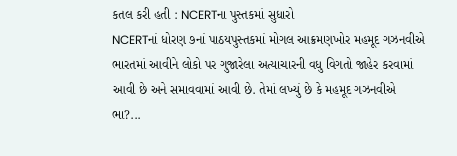કતલ કરી હતી : NCERTના પુસ્તકમાં સુધારો
NCERTનાં ધોરણ ૭નાં પાઠયપુસ્તકમાં મોગલ આક્રમણખોર મહમૂદ ગઝનવીએ ભારતમાં આવીને લોકો પર ગુજારેલા અત્યાચારની વધુ વિગતો જાહેર કરવામાં આવી છે અને સમાવવામાં આવી છે. તેમાં લખ્યું છે કે મહમૂદ ગઝનવીએ ભા?...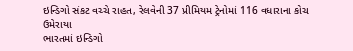ઇન્ડિગો સંકટ વચ્ચે રાહત, રેલવેની 37 પ્રીમિયમ ટ્રેનોમાં 116 વધારાના કોચ ઉમેરાયા
ભારતમાં ઇન્ડિગો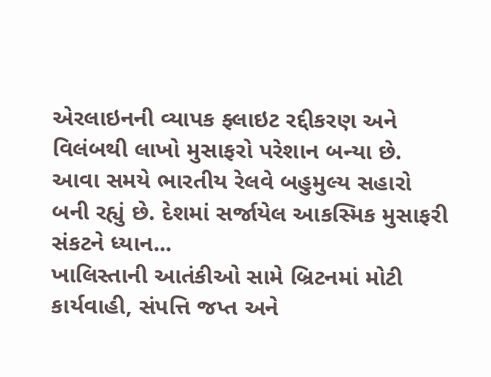એરલાઇનની વ્યાપક ફ્લાઇટ રદ્દીકરણ અને વિલંબથી લાખો મુસાફરો પરેશાન બન્યા છે. આવા સમયે ભારતીય રેલવે બહુમુલ્ય સહારો બની રહ્યું છે. દેશમાં સર્જાયેલ આકસ્મિક મુસાફરી સંકટને ધ્યાન...
ખાલિસ્તાની આતંકીઓ સામે બ્રિટનમાં મોટી કાર્યવાહી, સંપત્તિ જપ્ત અને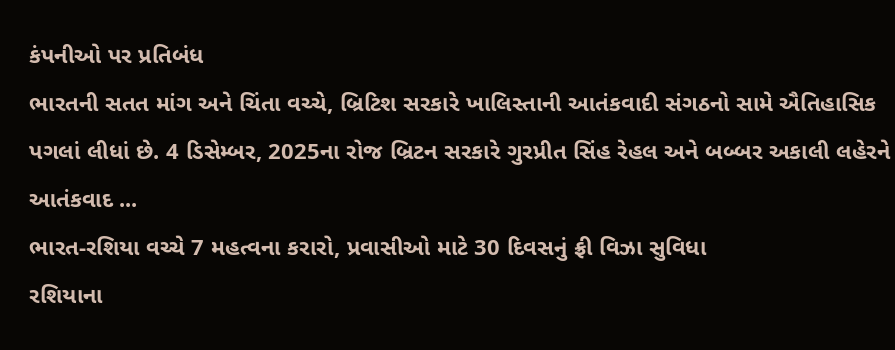કંપનીઓ પર પ્રતિબંધ
ભારતની સતત માંગ અને ચિંતા વચ્ચે, બ્રિટિશ સરકારે ખાલિસ્તાની આતંકવાદી સંગઠનો સામે ઐતિહાસિક પગલાં લીધાં છે. 4 ડિસેમ્બર, 2025ના રોજ બ્રિટન સરકારે ગુરપ્રીત સિંહ રેહલ અને બબ્બર અકાલી લહેરને આતંકવાદ ...
ભારત-રશિયા વચ્ચે 7 મહત્વના કરારો, પ્રવાસીઓ માટે 30 દિવસનું ફ્રી વિઝા સુવિધા
રશિયાના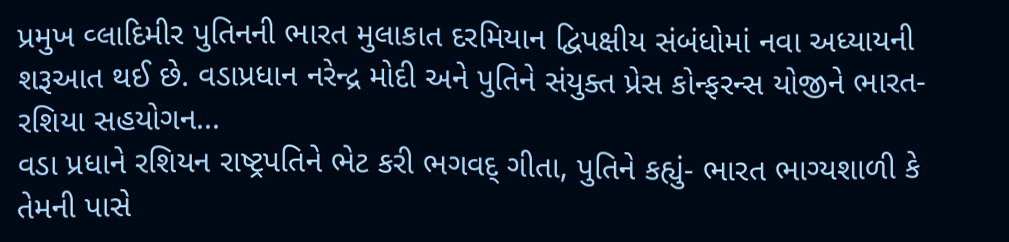પ્રમુખ વ્લાદિમીર પુતિનની ભારત મુલાકાત દરમિયાન દ્વિપક્ષીય સંબંધોમાં નવા અધ્યાયની શરૂઆત થઈ છે. વડાપ્રધાન નરેન્દ્ર મોદી અને પુતિને સંયુક્ત પ્રેસ કોન્ફરન્સ યોજીને ભારત-રશિયા સહયોગન...
વડા પ્રધાને રશિયન રાષ્ટ્રપતિને ભેટ કરી ભગવદ્ ગીતા, પુતિને કહ્યું- ભારત ભાગ્યશાળી કે તેમની પાસે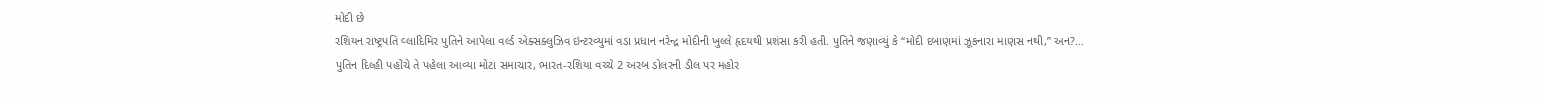મોદી છે
રશિયન રાષ્ટ્રપતિ વ્લાદિમિર પુતિને આપેલા વર્લ્ડ એક્સક્લુઝિવ ઇન્ટરવ્યુમાં વડા પ્રધાન નરેન્દ્ર મોદીની ખુલ્લે હૃદયથી પ્રશંસા કરી હતી. પુતિને જણાવ્યું કે “મોદી દબાણમાં ઝૂકનારા માણસ નથી,” અન?...
પુતિન દિલ્હી પહોંચે તે પહેલા આવ્યા મોટા સમાચાર, ભારત-રશિયા વચ્ચે 2 અરબ ડોલરની ડીલ પર મહોર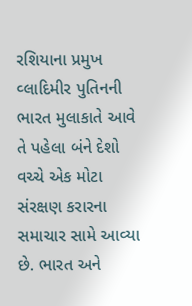રશિયાના પ્રમુખ વ્લાદિમીર પુતિનની ભારત મુલાકાતે આવે તે પહેલા બંને દેશો વચ્ચે એક મોટા સંરક્ષણ કરારના સમાચાર સામે આવ્યા છે. ભારત અને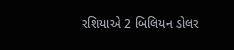રશિયાએ 2 બિલિયન ડોલર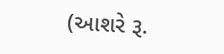(આશરે રૂ.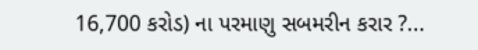16,700 કરોડ) ના પરમાણુ સબમરીન કરાર ?...